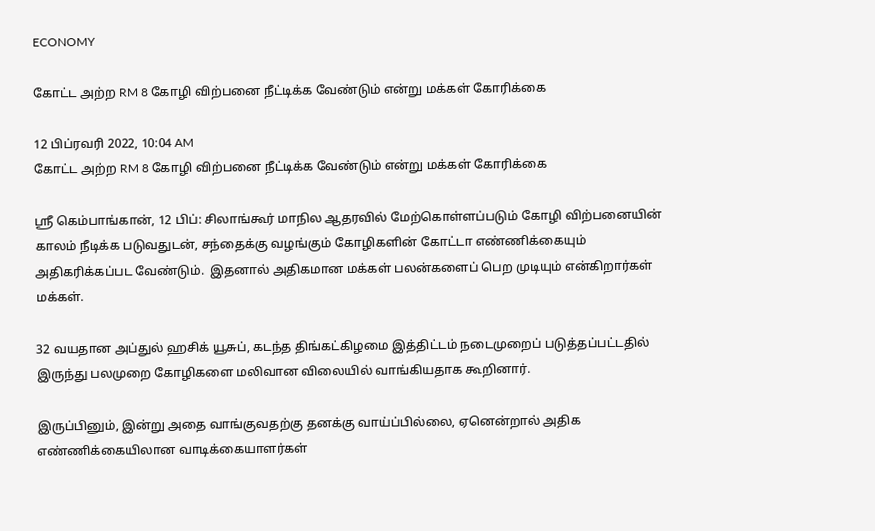ECONOMY

கோட்ட அற்ற RM 8 கோழி விற்பனை நீட்டிக்க வேண்டும் என்று மக்கள் கோரிக்கை

12 பிப்ரவரி 2022, 10:04 AM
கோட்ட அற்ற RM 8 கோழி விற்பனை நீட்டிக்க வேண்டும் என்று மக்கள் கோரிக்கை

ஶ்ரீ கெம்பாங்கான், 12 பிப்: சிலாங்கூர் மாநில ஆதரவில் மேற்கொள்ளப்படும் கோழி விற்பனையின் காலம் நீடிக்க படுவதுடன், சந்தைக்கு வழங்கும் கோழிகளின் கோட்டா எண்ணிக்கையும் அதிகரிக்கப்பட வேண்டும்.  இதனால் அதிகமான மக்கள் பலன்களைப் பெற முடியும் என்கிறார்கள் மக்கள்.

32 வயதான அப்துல் ஹசிக் யூசுப், கடந்த திங்கட்கிழமை இத்திட்டம் நடைமுறைப் படுத்தப்பட்டதில் இருந்து பலமுறை கோழிகளை மலிவான விலையில் வாங்கியதாக கூறினார்.

இருப்பினும், இன்று அதை வாங்குவதற்கு தனக்கு வாய்ப்பில்லை, ஏனென்றால் அதிக எண்ணிக்கையிலான வாடிக்கையாளர்கள்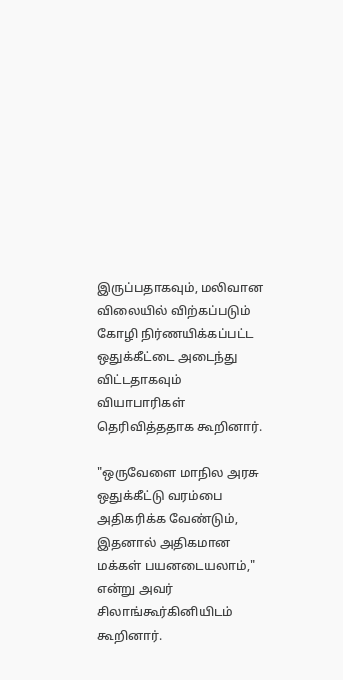இருப்பதாகவும், மலிவான விலையில் விற்கப்படும் கோழி நிர்ணயிக்கப்பட்ட ஒதுக்கீட்டை அடைந்து விட்டதாகவும் வியாபாரிகள் தெரிவித்ததாக கூறினார்.

"ஒருவேளை மாநில அரசு ஒதுக்கீட்டு வரம்பை அதிகரிக்க வேண்டும், இதனால் அதிகமான மக்கள் பயனடையலாம்," என்று அவர் சிலாங்கூர்கினியிடம் கூறினார்.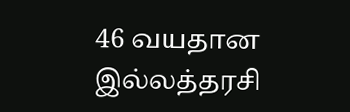46 வயதான இல்லத்தரசி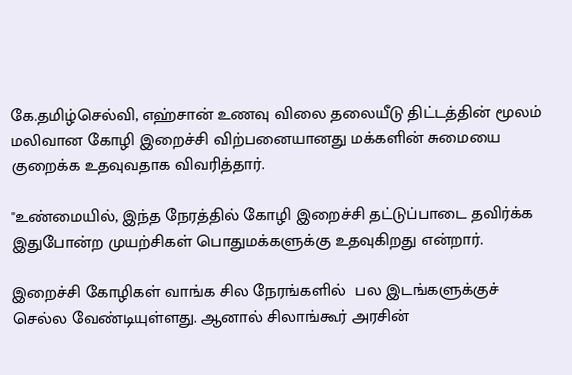கே.தமிழ்செல்வி, எஹ்சான் உணவு விலை தலையீடு திட்டத்தின் மூலம் மலிவான கோழி இறைச்சி விற்பனையானது மக்களின் சுமையை குறைக்க உதவுவதாக விவரித்தார்.

"உண்மையில், இந்த நேரத்தில் கோழி இறைச்சி தட்டுப்பாடை தவிர்க்க இதுபோன்ற முயற்சிகள் பொதுமக்களுக்கு உதவுகிறது என்றார்.

இறைச்சி கோழிகள் வாங்க சில நேரங்களில்  பல இடங்களுக்குச் செல்ல வேண்டியுள்ளது. ஆனால் சிலாங்கூர் அரசின்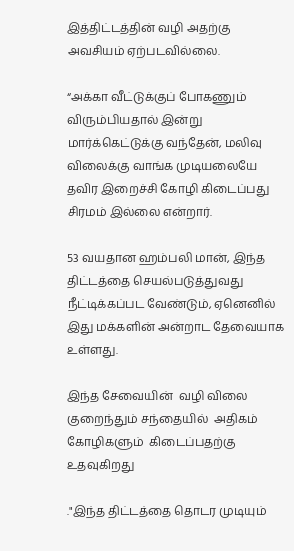இத்திட்டத்தின் வழி அதற்கு அவசியம் ஏற்படவில்லை.

“அக்கா வீட்டுக்குப் போகணும் விரும்பியதால் இன்று மார்க்கெட்டுக்கு வந்தேன், மலிவு விலைக்கு வாங்க முடியலையே தவிர இறைச்சி கோழி கிடைப்பது சிரமம் இல்லை என்றார்.

53 வயதான ஹம்பலி மான், இந்த திட்டத்தை செயல்படுத்துவது நீட்டிக்கப்பட வேண்டும், ஏனெனில் இது மக்களின் அன்றாட தேவையாக உள்ளது.

இந்த சேவையின்  வழி விலை குறைந்தும் சந்தையில்  அதிகம் கோழிகளும்  கிடைப்பதற்கு உதவுகிறது

."இந்த திட்டத்தை தொடர முடியும்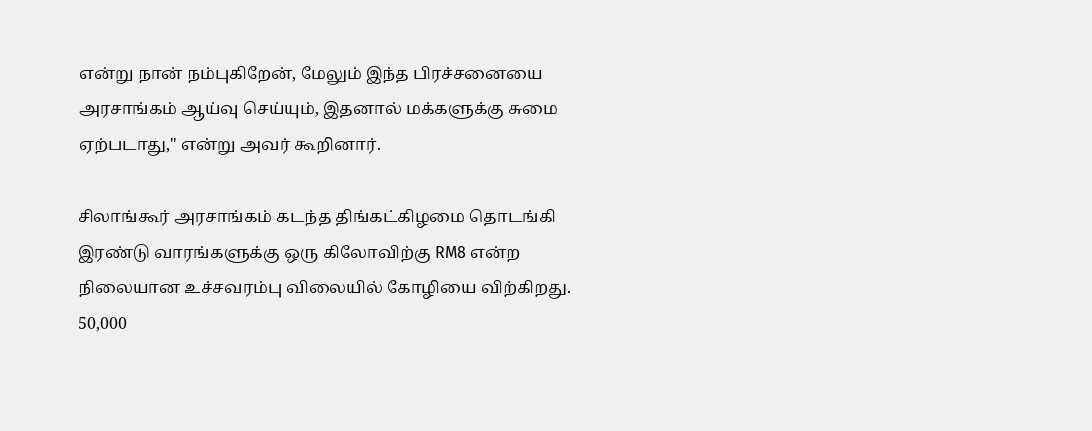என்று நான் நம்புகிறேன், மேலும் இந்த பிரச்சனையை அரசாங்கம் ஆய்வு செய்யும், இதனால் மக்களுக்கு சுமை ஏற்படாது," என்று அவர் கூறினார்.

சிலாங்கூர் அரசாங்கம் கடந்த திங்கட்கிழமை தொடங்கி இரண்டு வாரங்களுக்கு ஒரு கிலோவிற்கு RM8 என்ற நிலையான உச்சவரம்பு விலையில் கோழியை விற்கிறது. 50,000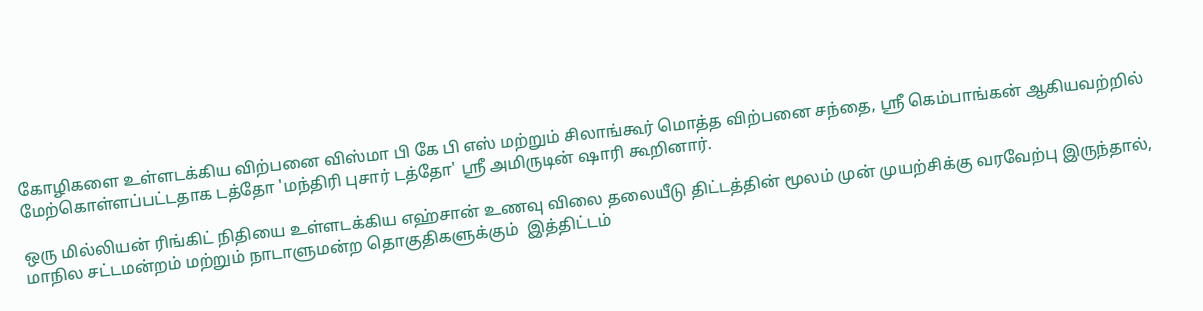கோழிகளை உள்ளடக்கிய விற்பனை விஸ்மா பி கே பி எஸ் மற்றும் சிலாங்கூர் மொத்த விற்பனை சந்தை, ஶ்ரீ கெம்பாங்கன் ஆகியவற்றில் மேற்கொள்ளப்பட்டதாக டத்தோ 'மந்திரி புசார் டத்தோ' ஸ்ரீ அமிருடின் ஷாரி கூறினார்.

ஒரு மில்லியன் ரிங்கிட் நிதியை உள்ளடக்கிய எஹ்சான் உணவு விலை தலையீடு திட்டத்தின் மூலம் முன் முயற்சிக்கு வரவேற்பு இருந்தால், மாநில சட்டமன்றம் மற்றும் நாடாளுமன்ற தொகுதிகளுக்கும்  இத்திட்டம்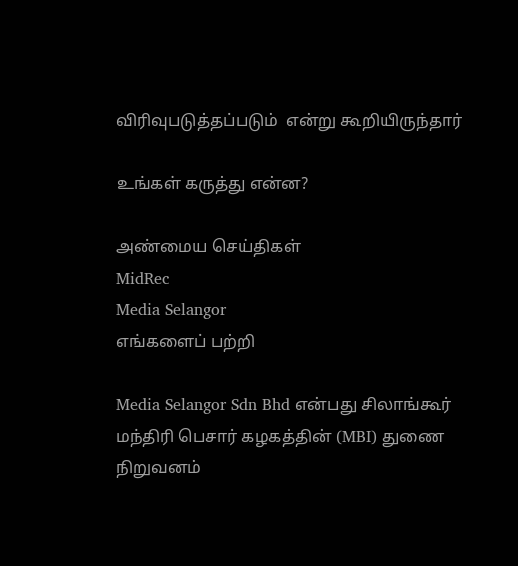விரிவுபடுத்தப்படும்  என்று கூறியிருந்தார்

உங்கள் கருத்து என்ன?

அண்மைய செய்திகள்
MidRec
Media Selangor
எங்களைப் பற்றி

Media Selangor Sdn Bhd என்பது சிலாங்கூர் மந்திரி பெசார் கழகத்தின் (MBI) துணை நிறுவனம்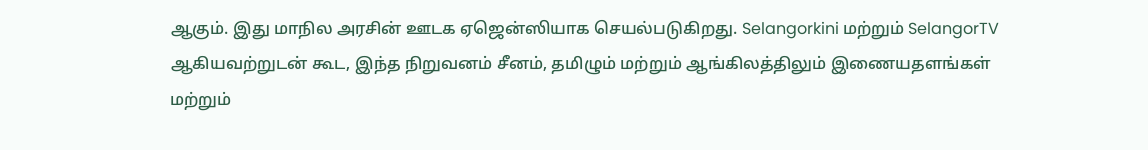ஆகும். இது மாநில அரசின் ஊடக ஏஜென்ஸியாக செயல்படுகிறது. Selangorkini மற்றும் SelangorTV ஆகியவற்றுடன் கூட, இந்த நிறுவனம் சீனம், தமிழும் மற்றும் ஆங்கிலத்திலும் இணையதளங்கள் மற்றும்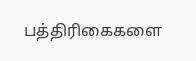பத்திரிகைகளை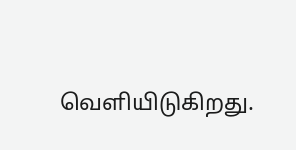வெளியிடுகிறது.